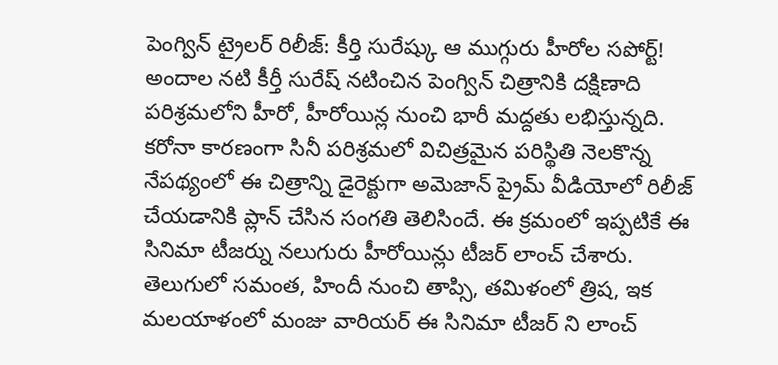పెంగ్విన్ ట్రైలర్ రిలీజ్: కీర్తి సురేష్కు ఆ ముగ్గురు హీరోల సపోర్ట్!
అందాల నటి కీర్తీ సురేష్ నటించిన పెంగ్విన్ చిత్రానికి దక్షిణాది పరిశ్రమలోని హీరో, హీరోయిన్ల నుంచి భారీ మద్దతు లభిస్తున్నది. కరోనా కారణంగా సినీ పరిశ్రమలో విచిత్రమైన పరిస్థితి నెలకొన్న నేపథ్యంలో ఈ చిత్రాన్ని డైరెక్టుగా అమెజాన్ ప్రైమ్ వీడియోలో రిలీజ్ చేయడానికి ప్లాన్ చేసిన సంగతి తెలిసిందే. ఈ క్రమంలో ఇప్పటికే ఈ సినిమా టీజర్ను నలుగురు హీరోయిన్లు టీజర్ లాంచ్ చేశారు. తెలుగులో సమంత, హిందీ నుంచి తాప్సి, తమిళంలో త్రిష, ఇక మలయాళంలో మంజు వారియర్ ఈ సినిమా టీజర్ ని లాంచ్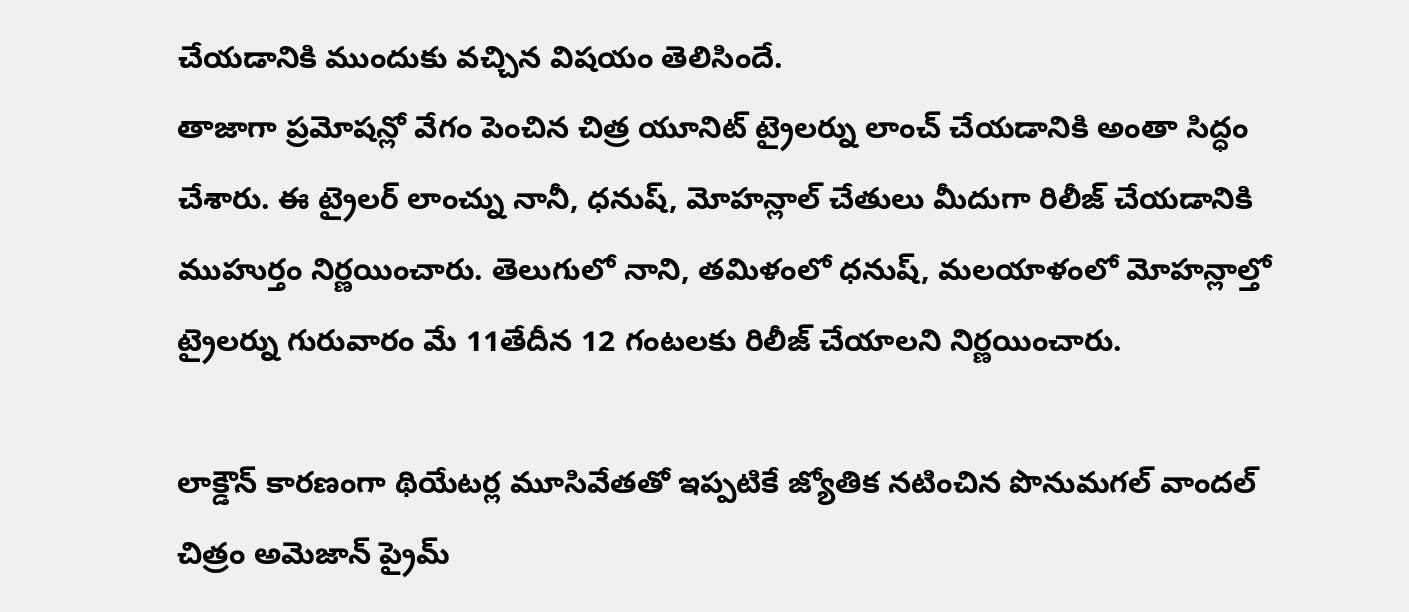చేయడానికి ముందుకు వచ్చిన విషయం తెలిసిందే.
తాజాగా ప్రమోషన్లో వేగం పెంచిన చిత్ర యూనిట్ ట్రైలర్ను లాంచ్ చేయడానికి అంతా సిద్ధం చేశారు. ఈ ట్రైలర్ లాంచ్ను నానీ, ధనుష్, మోహన్లాల్ చేతులు మీదుగా రిలీజ్ చేయడానికి ముహుర్తం నిర్ణయించారు. తెలుగులో నాని, తమిళంలో ధనుష్, మలయాళంలో మోహన్లాల్తో ట్రైలర్ను గురువారం మే 11తేదీన 12 గంటలకు రిలీజ్ చేయాలని నిర్ణయించారు.

లాక్డౌన్ కారణంగా థియేటర్ల మూసివేతతో ఇప్పటికే జ్యోతిక నటించిన పొనుమగల్ వాందల్ చిత్రం అమెజాన్ ప్రైమ్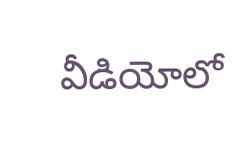వీడియోలో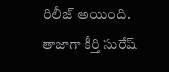రిలీజ్ అయింది. తాజాగా కీర్తి సురేష్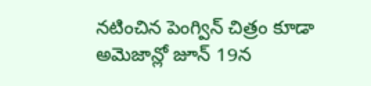నటించిన పెంగ్విన్ చిత్రం కూడా అమెజాన్లో జూన్ 19న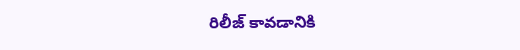రిలీజ్ కావడానికి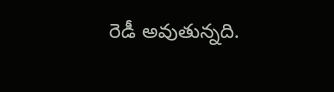రెడీ అవుతున్నది.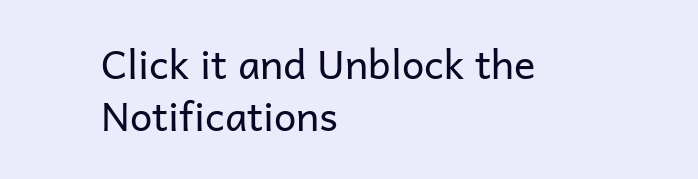Click it and Unblock the Notifications